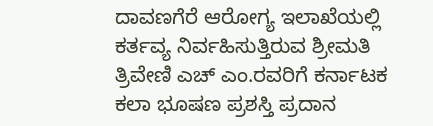ದಾವಣಗೆರೆ ಆರೋಗ್ಯ ಇಲಾಖೆಯಲ್ಲಿ ಕರ್ತವ್ಯ ನಿರ್ವಹಿಸುತ್ತಿರುವ ಶ್ರೀಮತಿ ತ್ರಿವೇಣಿ ಎಚ್ ಎಂ.ರವರಿಗೆ ಕರ್ನಾಟಕ ಕಲಾ ಭೂಷಣ ಪ್ರಶಸ್ತಿ ಪ್ರದಾನ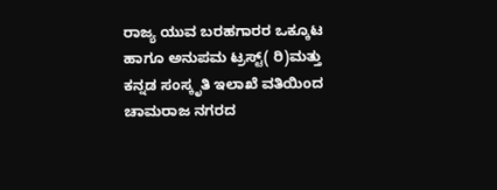ರಾಜ್ಯ ಯುವ ಬರಹಗಾರರ ಒಕ್ಕೂಟ ಹಾಗೂ ಅನುಪಮ ಟ್ರಸ್ಟ್( ರಿ)ಮತ್ತು ಕನ್ನಡ ಸಂಸ್ಕೃತಿ ಇಲಾಖೆ ವತಿಯಿಂದ ಚಾಮರಾಜ ನಗರದ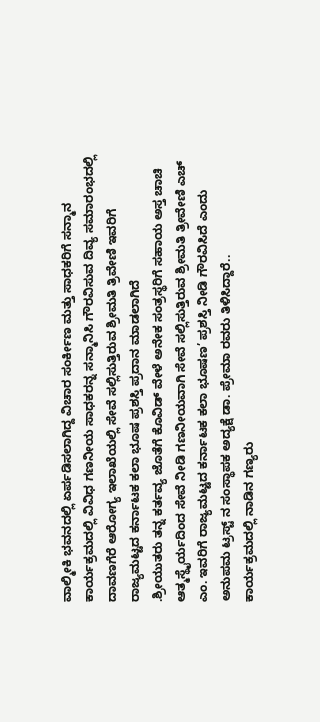ವಾಲ್ಮೀಕಿ ಭವನದಲ್ಲಿ ಏರ್ಪಡಿಸಲಾಗಿದ್ದ ವಿಚಾರ ಸಂರ್ಕೀಣ ಮತ್ತು ಸಾಧಕರಿಗೆ ಸನ್ಮಾನ ಕಾರ್ಯಕ್ರಮದಲ್ಲಿ ವಿವಿಧ ಗಣನೀಯ ಸಾಧಕರನ್ನ ಸನ್ಮಾನಿಸಿ ಗೌರವಿಸುವ ದಿವ್ಯ ಸಮಾರಂಭದಲ್ಲಿ ದಾವಣಗೆರೆ ಆರೋಗ್ಯ ಇಲಾಖೆಯಲ್ಲಿ ಸೇವೆ ಸಲ್ಲಿಸುತ್ತಿರುವ ಶ್ರೀಮತಿ ತ್ರಿವೇಣಿ ಇವರಿಗೆ ರಾಜ್ಯಮಟ್ಟದ ಕರ್ನಾಟಕ ಕಲಾ ಭೂಷ ಪ್ರಶಸ್ತಿ ಪ್ರದಾನ ಮಾಡಲಾಗಿದೆ
.ಶ್ರೀಯುತರು ತನ್ನ ಕರ್ತವ್ಯ ಜೊತೆಗೆ ಕೊವಿಡ್ ವೇಳೆ ಅನೇಕ ಸಂತ್ರಸ್ಥರಿಗೆ ಸಹಾಯ ಅಸ್ತ ಚಾಚಿ ಆತ್ಮಸ್ಥೈರ್ಯದಿಂದ ಸೇವೆ ನೀಡಿ ಗಣನೀಯವಾಗಿ ಸೇವೆ ಸಲ್ಲಿಸುತ್ತಿರುವ ಶ್ರೀಮತಿ ತ್ರೀವೇಣಿ ಎಚ್ ಎಂ. ಇವರಿಗೆ ರಾಜ್ಯಮಟ್ಟದ ಕರ್ನಾಟಕ ಕಲಾ ಭೂಷಣ’ ಪ್ರಶಸ್ತಿ ನೀಡಿ ಗೌರವಿಸಿದೆ ಎಂದು ಅನುಪಮ ಟ್ರಸ್ಟ್ ನ ಸಂಸ್ಥಾಪಕ ಅದ್ಯಕ್ಷೆ ಡಾ. ಪ್ರೇಮಾ ರವರು ತಿಳಿಸಿದ್ದಾರೆ..
ಕಾರ್ಯಕ್ರಮದಲ್ಲಿ ನಾಡಿನ ಗಣ್ಯರು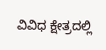ವಿವಿಧ ಕ್ಷೇತ್ರದಲ್ಲಿ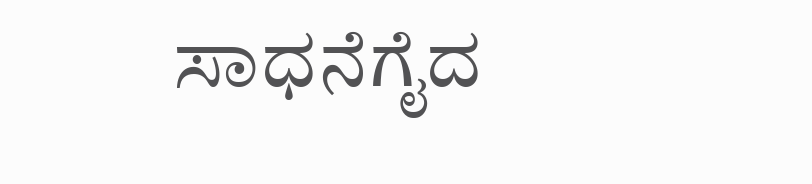ಸಾಧನೆಗೈದ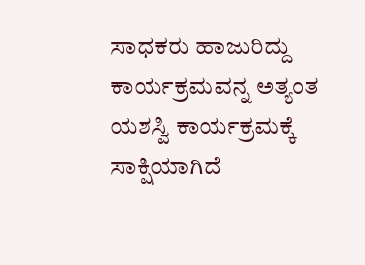ಸಾಧಕರು ಹಾಜುರಿದ್ದು ಕಾರ್ಯಕ್ರಮವನ್ನ ಅತ್ಯಂತ ಯಶಸ್ವಿ ಕಾರ್ಯಕ್ರಮಕ್ಕೆ ಸಾಕ್ಷಿಯಾಗಿದೆ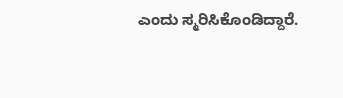ಎಂದು ಸ್ಮರಿಸಿಕೊಂಡಿದ್ದಾರೆ.